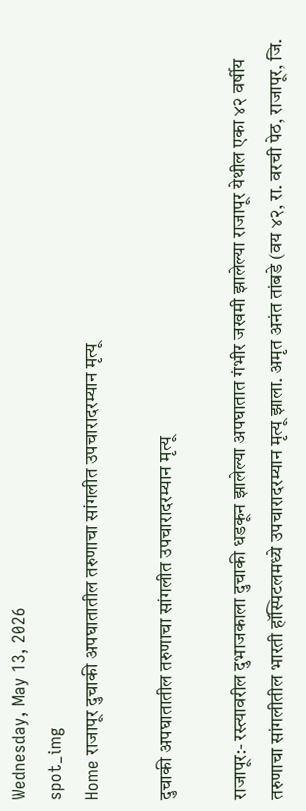Wednesday, May 13, 2026
spot_img
Home राजापूर दुचाकी अपघातातील तरुणाचा सांगलीत उपचारादरम्यान मृत्यू

दुचाकी अपघातातील तरुणाचा सांगलीत उपचारादरम्यान मृत्यू

राजापूर:- रस्त्यावरील दुभाजकाला दुचाकी धडकून झालेल्या अपघातात गंभीर जखमी झालेल्या राजापूर येथील एका ४२ वर्षीय तरुणाचा सांगलीतील भारती हॉस्पिटलमध्ये उपचारादरम्यान मृत्यू झाला. अमृत अनंत तांबडे (वय ४२, रा. वरची पेठ, राजापूर, जि.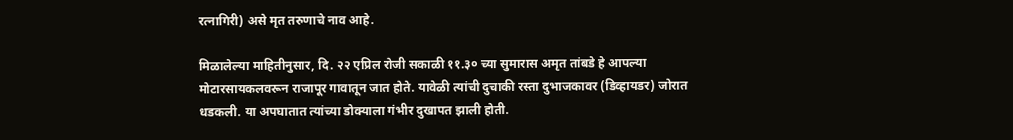रत्नागिरी) असे मृत तरुणाचे नाव आहे.

मिळालेल्या माहितीनुसार, दि. २२ एप्रिल रोजी सकाळी ११.३० च्या सुमारास अमृत तांबडे हे आपल्या मोटारसायकलवरून राजापूर गावातून जात होते. यावेळी त्यांची दुचाकी रस्ता दुभाजकावर (डिव्हायडर) जोरात धडकली. या अपघातात त्यांच्या डोक्याला गंभीर दुखापत झाली होती.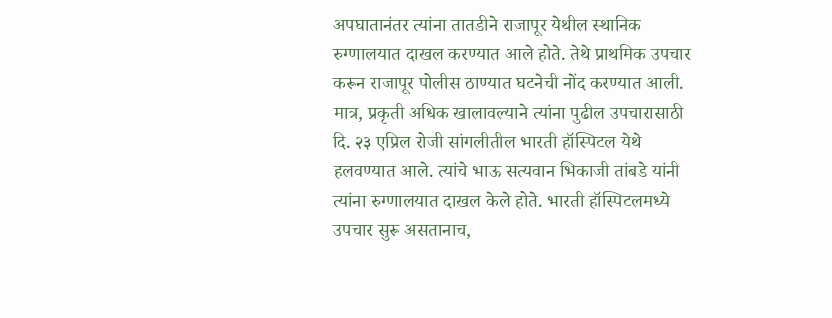अपघातानंतर त्यांना तातडीने राजापूर येथील स्थानिक रुग्णालयात दाखल करण्यात आले होते. तेथे प्राथमिक उपचार करून राजापूर पोलीस ठाण्यात घटनेची नोंद करण्यात आली. मात्र, प्रकृती अधिक खालावल्याने त्यांना पुढील उपचारासाठी दि. २३ एप्रिल रोजी सांगलीतील भारती हॉस्पिटल येथे हलवण्यात आले. त्यांचे भाऊ सत्यवान भिकाजी तांबडे यांनी त्यांना रुग्णालयात दाखल केले होते. भारती हॉस्पिटलमध्ये उपचार सुरू असतानाच,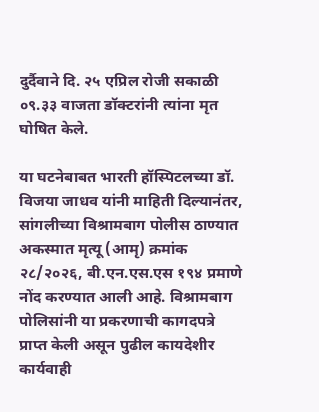दुर्दैवाने दि. २५ एप्रिल रोजी सकाळी ०९.३३ वाजता डॉक्टरांनी त्यांना मृत घोषित केले.

या घटनेबाबत भारती हॉस्पिटलच्या डॉ. विजया जाधव यांनी माहिती दिल्यानंतर, सांगलीच्या विश्रामबाग पोलीस ठाण्यात अकस्मात मृत्यू (आमृ) क्रमांक २८/२०२६, बी.एन.एस.एस १९४ प्रमाणे नोंद करण्यात आली आहे. विश्रामबाग पोलिसांनी या प्रकरणाची कागदपत्रे प्राप्त केली असून पुढील कायदेशीर कार्यवाही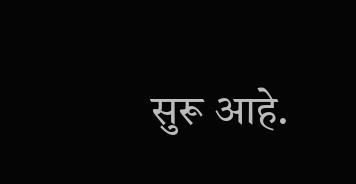सुरू आहे.